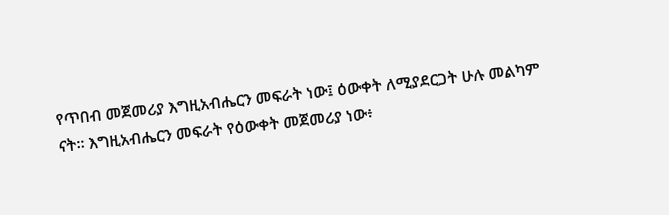የጥበብ መጀመሪያ እግዚአብሔርን መፍራት ነው፤ ዕውቀት ለሚያደርጋት ሁሉ መልካም ናት። እግዚአብሔርን መፍራት የዕውቀት መጀመሪያ ነው፥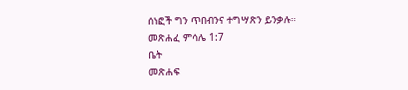ሰነፎች ግን ጥበብንና ተግሣጽን ይንቃሉ።
መጽሐፈ ምሳሌ 1:7
ቤት
መጽሐፍ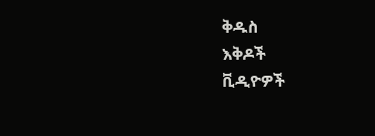ቅዱስ
እቅዶች
ቪዲዮዎች